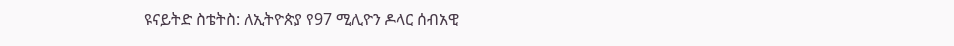ዩናይትድ ስቴትስ: ለኢትዮጵያ የ97 ሚሊዮን ዶላር ሰብአዊ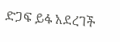ድጋፍ ይፋ አደረገች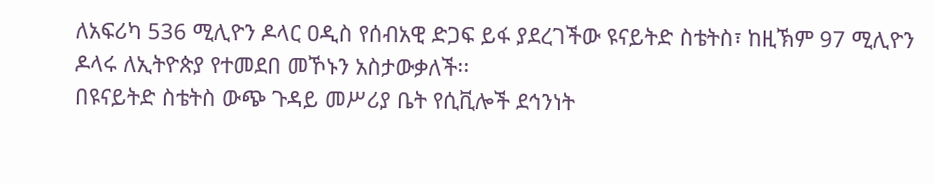ለአፍሪካ 536 ሚሊዮን ዶላር ዐዲስ የሰብአዊ ድጋፍ ይፋ ያደረገችው ዩናይትድ ስቴትስ፣ ከዚኽም 97 ሚሊዮን ዶላሩ ለኢትዮጵያ የተመደበ መኾኑን አስታውቃለች፡፡
በዩናይትድ ስቴትስ ውጭ ጉዳይ መሥሪያ ቤት የሲቪሎች ደኅንነት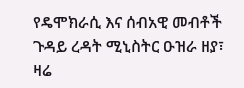የዴሞክራሲ እና ሰብአዊ መብቶች ጉዳይ ረዳት ሚኒስትር ዑዝራ ዘያ፣ ዛሬ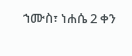ኀሙስ፣ ነሐሴ 2 ቀን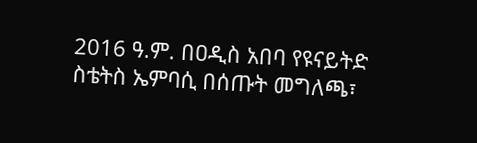2016 ዓ.ም. በዐዲስ አበባ የዩናይትድ ስቴትስ ኤምባሲ በሰጡት መግለጫ፣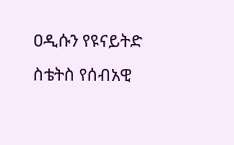ዐዲሱን የዩናይትድ ስቴትስ የሰብአዊ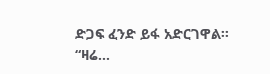ድጋፍ ፈንድ ይፋ አድርገዋል፡፡
“ዛሬ...